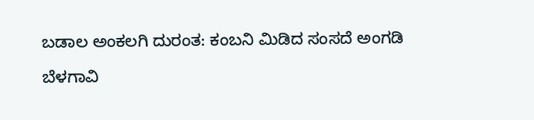ಬಡಾಲ‌ ಅಂಕಲಗಿ ದುರಂತ: ಕಂಬನಿ ಮಿಡಿದ ಸಂಸದೆ ಅಂಗಡಿ

ಬೆಳಗಾವಿ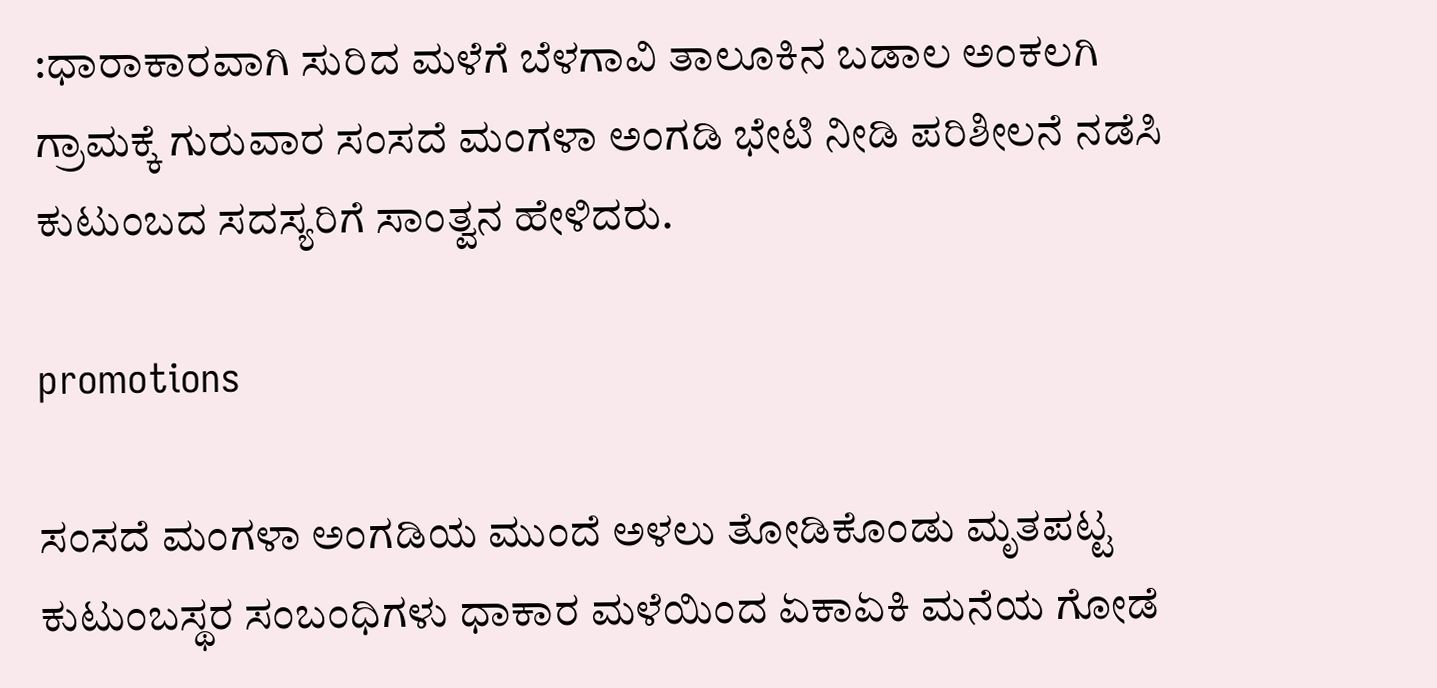:ಧಾರಾಕಾರವಾಗಿ ಸುರಿದ ಮಳೆಗೆ ಬೆಳಗಾವಿ ತಾಲೂಕಿನ ಬಡಾಲ ಅಂಕಲಗಿ ಗ್ರಾಮಕ್ಕೆ ಗುರುವಾರ ಸಂಸದೆ ಮಂಗಳಾ ಅಂಗಡಿ ಭೇಟಿ ನೀಡಿ ಪರಿಶೀಲನೆ ನಡೆಸಿ ಕುಟುಂಬದ ಸದಸ್ಯರಿಗೆ ಸಾಂತ್ವನ ಹೇಳಿದರು.

promotions

ಸಂಸದೆ ಮಂಗಳಾ ಅಂಗಡಿಯ ಮುಂದೆ ಅಳಲು ತೋಡಿಕೊಂಡು ಮೃತಪಟ್ಟ ಕುಟುಂಬಸ್ಥರ ಸಂಬಂಧಿಗಳು ಧಾಕಾರ ಮಳೆಯಿಂದ ಏಕಾಏಕಿ ಮನೆಯ ಗೋಡೆ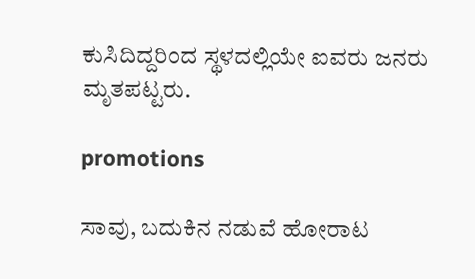ಕುಸಿದಿದ್ದರಿಂದ ಸ್ಥಳದಲ್ಲಿಯೇ ಐವರು ಜನರು ಮೃತಪಟ್ಟರು.

promotions

ಸಾವು, ಬದುಕಿನ ನಡುವೆ ಹೋರಾಟ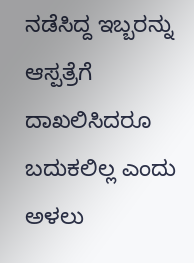ನಡೆಸಿದ್ದ ಇಬ್ಬರನ್ನು ಆಸ್ಪತ್ರೆಗೆ ದಾಖಲಿಸಿದರೂ ಬದುಕಲಿಲ್ಲ ಎಂದು ಅಳಲು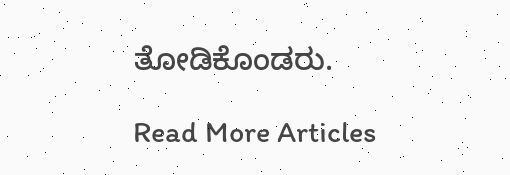ತೋಡಿಕೊಂಡರು.

Read More Articles